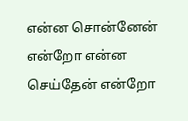என்ன சொன்னேன் என்றோ என்ன செய்தேன் என்றோ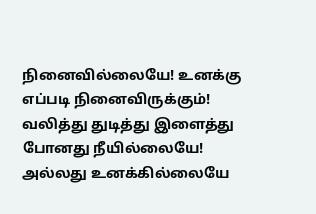நினைவில்லையே! உனக்கு எப்படி நினைவிருக்கும்!
வலித்து துடித்து இளைத்து போனது நீயில்லையே!
அல்லது உனக்கில்லையே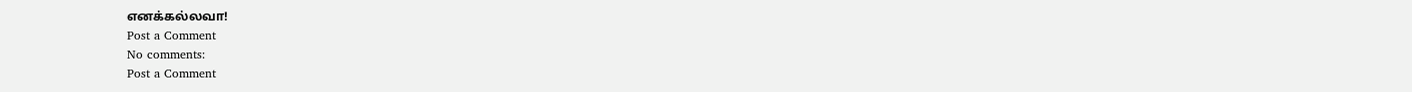எனக்கல்லவா!
Post a Comment
No comments:
Post a Comment